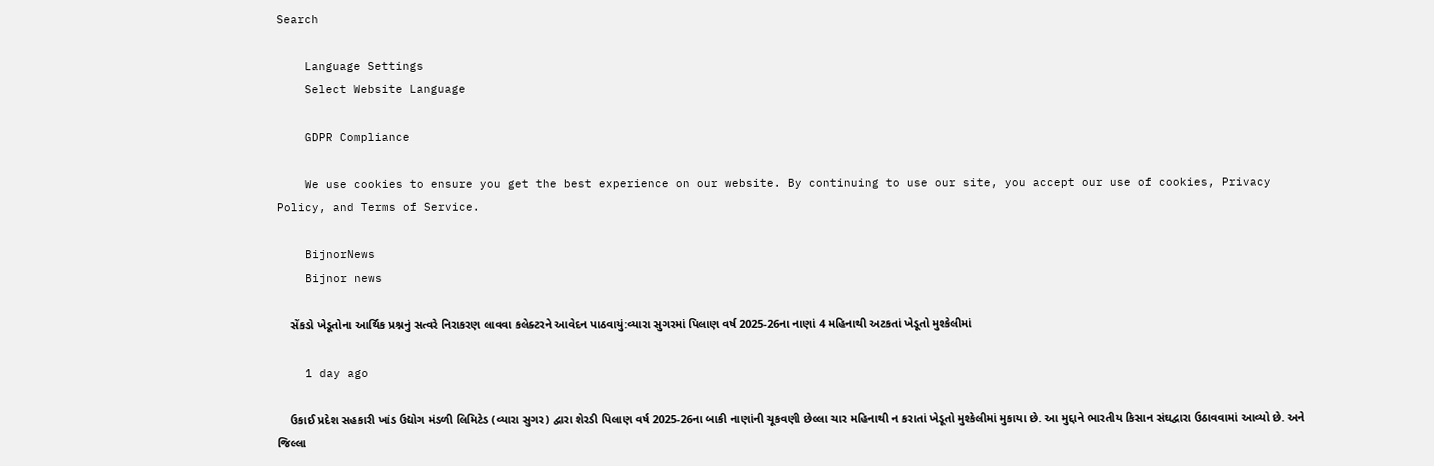Search

    Language Settings
    Select Website Language

    GDPR Compliance

    We use cookies to ensure you get the best experience on our website. By continuing to use our site, you accept our use of cookies, Privacy Policy, and Terms of Service.

    BijnorNews
    Bijnor news

    સેંકડો ખેડૂતોના આર્થિક પ્રશ્નનું સત્વરે નિરાકરણ લાવવા કલેક્ટરને આવેદન પાઠવાયું:વ્યારા સુગરમાં પિલાણ વર્ષ 2025-26ના નાણાં 4 મહિનાથી અટકતાં ખેડૂતો મુશ્કેલીમાં

    1 day ago

    ઉકાઈ પ્રદેશ સહકારી ખાંડ ઉદ્યોગ મંડળી લિમિટેડ (વ્યારા સુગર) દ્વારા શેરડી પિલાણ વર્ષ 2025-26ના બાકી નાણાંની ચૂકવણી છેલ્લા ચાર મહિનાથી ન કરાતાં ખેડૂતો મુશ્કેલીમાં મુકાયા છે. આ મુદ્દાને ભારતીય કિસાન સંઘદ્વારા ઉઠાવવામાં આવ્યો છે. અને જિલ્લા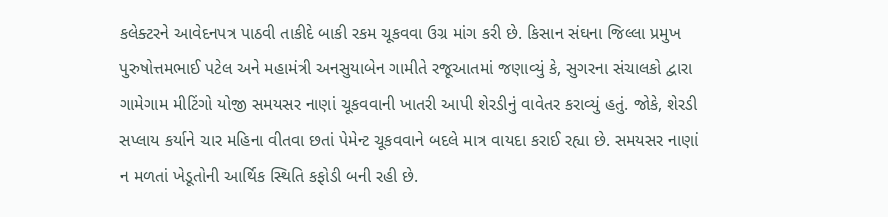કલેક્ટરને આવેદનપત્ર પાઠવી તાકીદે બાકી રકમ ચૂકવવા ઉગ્ર માંગ કરી છે. કિસાન સંઘના જિલ્લા પ્રમુખ પુરુષોત્તમભાઈ પટેલ અને મહામંત્રી અનસુયાબેન ગામીતે રજૂઆતમાં જણાવ્યું કે, સુગરના સંચાલકો દ્વારા ગામેગામ મીટિંગો યોજી સમયસર નાણાં ચૂકવવાની ખાતરી આપી શેરડીનું વાવેતર કરાવ્યું હતું. જોકે, શેરડી સપ્લાય કર્યાને ચાર મહિના વીતવા છતાં પેમેન્ટ ચૂકવવાને બદલે માત્ર વાયદા કરાઈ રહ્યા છે. સમયસર નાણાં ન મળતાં ખેડૂતોની આર્થિક સ્થિતિ કફોડી બની રહી છે.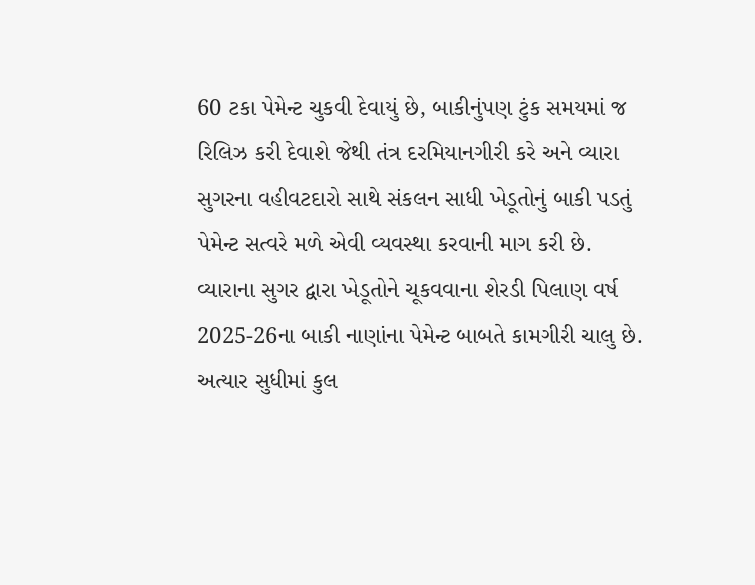60 ટકા પેમેન્ટ ચુકવી દેવાયું છે, બાકીનુંપણ ટુંક સમયમાં જ રિલિઝ કરી દેવાશે જેથી તંત્ર દરમિયાનગીરી કરે અને વ્યારા સુગરના વહીવટદારો સાથે સંકલન સાધી ખેડૂતોનું બાકી પડતું પેમેન્ટ સત્વરે મળે એવી વ્યવસ્થા કરવાની માગ કરી છે. વ્યારાના સુગર દ્વારા ખેડૂતોને ચૂકવવાના શેરડી પિલાણ વર્ષ 2025-26ના બાકી નાણાંના પેમેન્ટ બાબતે કામગીરી ચાલુ છે. અત્યાર સુધીમાં કુલ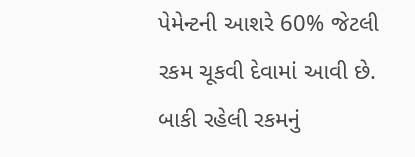પેમેન્ટની આશરે 60% જેટલી રકમ ચૂકવી દેવામાં આવી છે. બાકી રહેલી રકમનું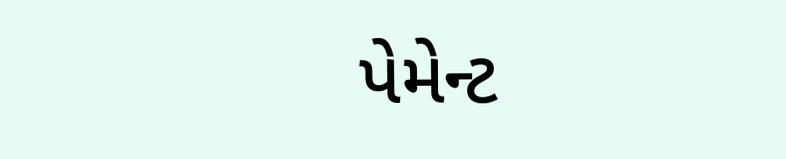પેમેન્ટ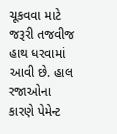ચૂકવવા માટે જરૂરી તજવીજ હાથ ધરવામાં આવી છે. હાલ રજાઓના કારણે પેમેન્ટ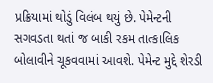પ્રક્રિયામાં થોડું વિલંબ થયું છે. પેમેન્ટની સગવડતા થતાં જ બાકી રકમ તાત્કાલિક બોલાવીને ચૂકવવામાં આવશે. પેમેન્ટ મુદ્દે શેરડી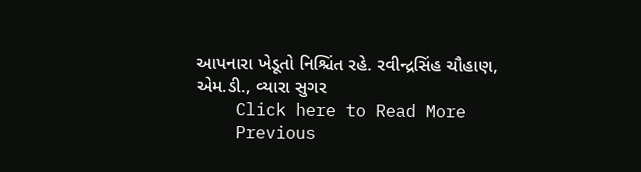આપનારા ખેડૂતો નિશ્ચિંત રહે. રવીન્દ્રસિંહ ચૌહાણ, એમ.ડી., વ્યારા સુગર
    Click here to Read More
    Previous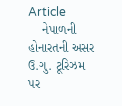Article
    નેપાળની હોનારતની અસર ઉ.ગુ. ટૂરિઝમ પર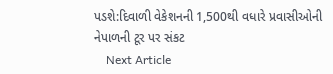પડશે:દિવાળી વેકેશનની 1,500થી વધારે પ્રવાસીઓની નેપાળની ટૂર પર સંકટ
    Next Article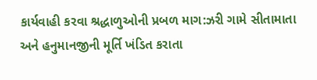કાર્યવાહી કરવા શ્રદ્ધાળુઓની પ્રબળ માગ:ઝરી ગામે સીતામાતા અને હનુમાનજીની મૂર્તિ ખંડિત કરાતા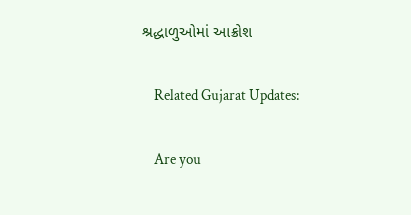શ્રદ્ધાળુઓમાં આક્રોશ

    Related Gujarat Updates:

    Are you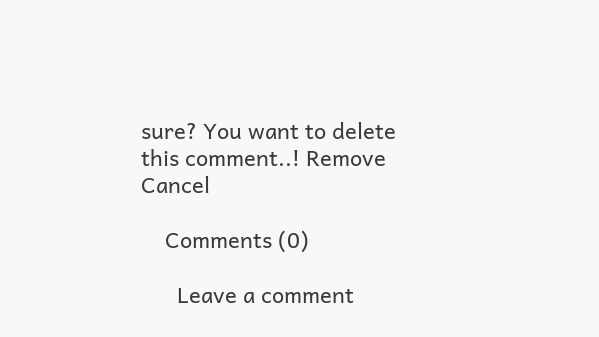sure? You want to delete this comment..! Remove Cancel

    Comments (0)

      Leave a comment